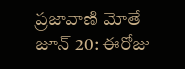ప్రజావాణి మోతే జూన్ 20: ఈరోజు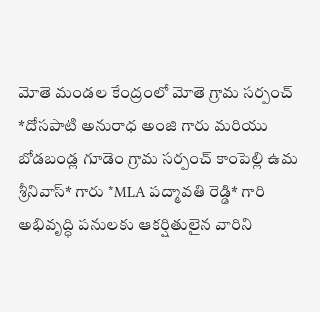మోతె మండల కేంద్రంలో మోతె గ్రామ సర్పంచ్ *దోసపాటి అనురాధ అంజి గారు మరియు బోడబండ్ల గూడెం గ్రామ సర్పంచ్ కాంపెల్లి ఉమ శ్రీనివాస్* గారు *MLA పద్మావతి రెడ్డి* గారి అభివృద్ధి పనులకు ఆకర్షితులైన వారిని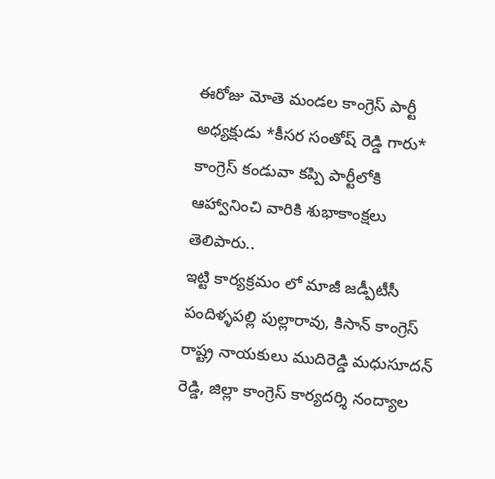ఈరోజు మోతె మండల కాంగ్రెస్ పార్టీ అధ్యక్షుడు *కీసర సంతోష్ రెడ్డి గారు* కాంగ్రెస్ కండువా కప్పి పార్టీలోకి ఆహ్వానించి వారికి శుభాకాంక్షలు తెలిపారు..
ఇట్టి కార్యక్రమం లో మాజీ జడ్పీటీసీ పందిళ్ళపల్లి పుల్లారావు, కిసాన్ కాంగ్రెస్ రాష్ట్ర నాయకులు ముదిరెడ్డి మధుసూదన్ రెడ్డి, జిల్లా కాంగ్రెస్ కార్యదర్శి నంద్యాల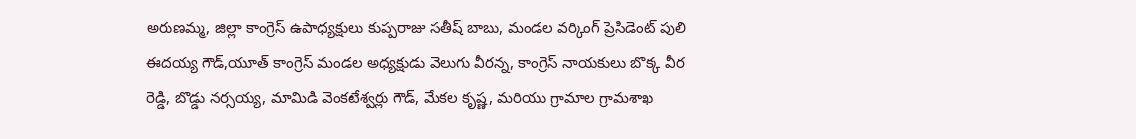అరుణమ్మ, జిల్లా కాంగ్రెస్ ఉపాధ్యక్షులు కుప్పరాజు సతీష్ బాబు, మండల వర్కింగ్ ప్రెసిడెంట్ పులి ఈదయ్య గౌడ్,యూత్ కాంగ్రెస్ మండల అధ్యక్షుడు వెలుగు వీరన్న, కాంగ్రెస్ నాయకులు బొక్క వీర రెడ్డి, బొడ్డు నర్సయ్య, మామిడి వెంకటేశ్వర్లు గౌడ్, మేకల కృష్ణ, మరియు గ్రామాల గ్రామశాఖ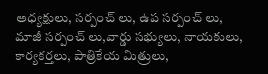అధ్యక్షులు, సర్పంచ్ లు, ఉప సర్పంచ్ లు, మాజీ సర్పంచ్ లు,వార్డు సభ్యులు, నాయకులు, కార్యకర్తలు, పాత్రికేయ మిత్రులు,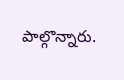పాల్గొన్నారు.